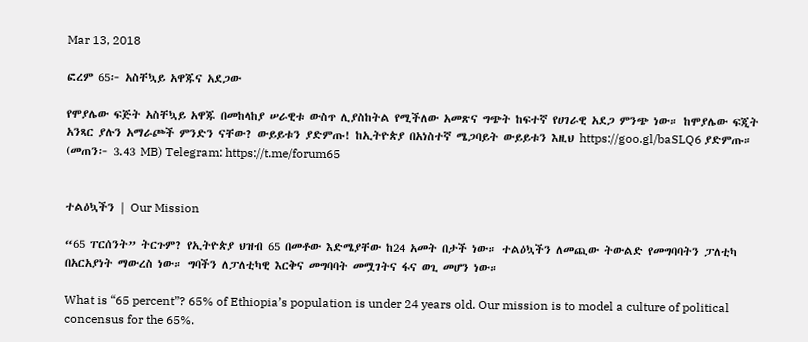Mar 13, 2018

ፎረም 65፦ አስቸኳይ አዋጁና አደጋው

የሞያሌው ፍጅት አስቸኳይ አዋጁ በመከላከያ ሠራዊቱ ውስጥ ሊያስከትል የሚችለው አመጽና ግጭት ከፍተኛ የሀገራዊ አደጋ ምንጭ ነው። ከሞያሌው ፍጂት አንጻር ያሉን አማራጮች ምንድን ናቸው? ውይይቱን ያድምጡ! ከኢትዮጵያ በአነስተኛ ሜጋባይት ውይይቱን እዚህ https://goo.gl/baSLQ6 ያድምጡ። (መጠን፦ 3.43 MB) Telegram: https://t.me/forum65


ተልዕኳችን | Our Mission

“65 ፐርሰንት” ትርጉም? የኢትዮጵያ ህዝብ 65 በመቶው እድሜያቸው ከ24 አመት በታች ነው። ተልዕኳችን ለመጪው ትውልድ የመግባባትን ፓለቲካ በአርአያነት ማውረስ ነው። ግባችን ለፓለቲካዊ እርቅና መግባባት መሟገትና ፋና ወጊ መሆን ነው።

What is “65 percent”? 65% of Ethiopia’s population is under 24 years old. Our mission is to model a culture of political concensus for the 65%.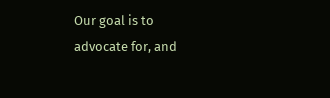Our goal is to advocate for, and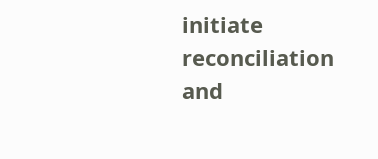initiate reconciliation and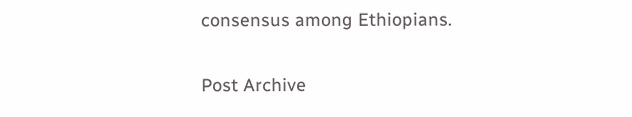consensus among Ethiopians.

Post Archive